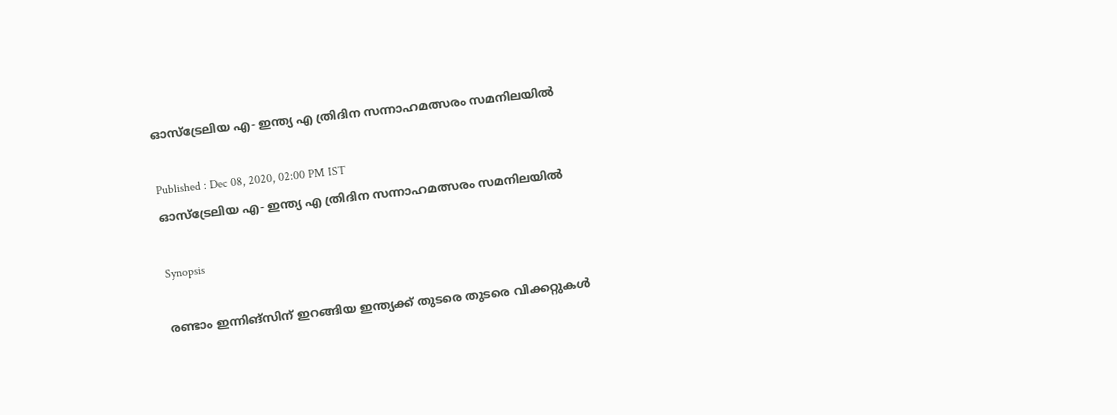ഓസ്‌ട്രേലിയ എ- ഇന്ത്യ എ ത്രിദിന സന്നാഹമത്സരം സമനിലയില്‍

Published : Dec 08, 2020, 02:00 PM IST
ഓസ്‌ട്രേലിയ എ- ഇന്ത്യ എ ത്രിദിന സന്നാഹമത്സരം സമനിലയില്‍

Synopsis

രണ്ടാം ഇന്നിങ്‌സിന് ഇറങ്ങിയ ഇന്ത്യക്ക് തുടരെ തുടരെ വിക്കറ്റുകള്‍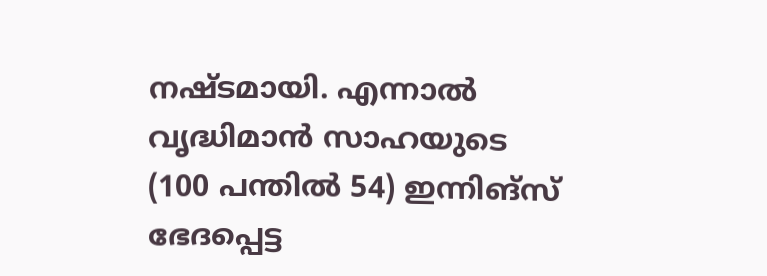നഷ്ടമായി. എന്നാല്‍ വൃദ്ധിമാന്‍ സാഹയുടെ (100 പന്തില്‍ 54) ഇന്നിങ്‌സ് ഭേദപ്പെട്ട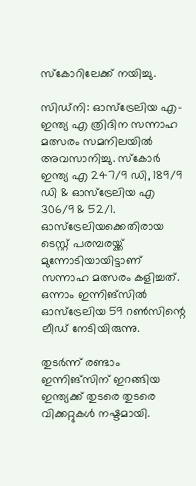സ്‌കോറിലേക്ക് നയിച്ചു.

സിഡ്‌നി: ഓസ്‌ട്രേലിയ എ- ഇന്ത്യ എ ത്രിദിന സന്നാഹ മത്സരം സമനിലയില്‍ അവസാനിച്ചു. സ്‌കോര്‍ ഇന്ത്യ എ 247/9 ഡി, 189/9 ഡി & ഓസ്‌ട്രേലിയ എ 306/9 & 52/1. ഓസ്‌ട്രേലിയക്കെതിരായ ടെസ്റ്റ് പരമ്പരയ്ക്ക് മുന്നോടിയായിട്ടാണ് സന്നാഹ മത്സരം കളിച്ചത്. ഒന്നാം ഇന്നിങ്‌സില്‍ ഓസ്‌ട്രേലിയ 59 റണ്‍സിന്റെ ലീഡ് നേടിയിരുന്നു.

തുടര്‍ന്ന് രണ്ടാം ഇന്നിങ്‌സിന് ഇറങ്ങിയ ഇന്ത്യക്ക് തുടരെ തുടരെ വിക്കറ്റുകള്‍ നഷ്ടമായി.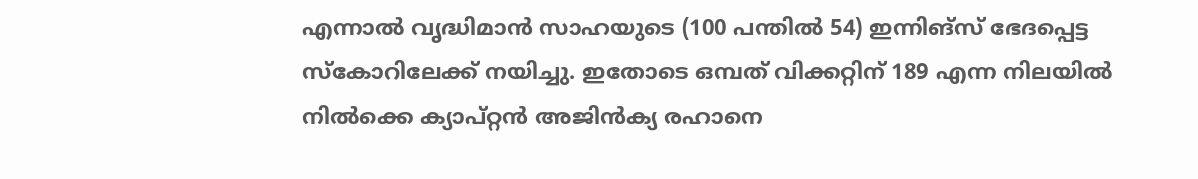എന്നാല്‍ വൃദ്ധിമാന്‍ സാഹയുടെ (100 പന്തില്‍ 54) ഇന്നിങ്‌സ് ഭേദപ്പെട്ട സ്‌കോറിലേക്ക് നയിച്ചു. ഇതോടെ ഒമ്പത് വിക്കറ്റിന് 189 എന്ന നിലയില്‍ നില്‍ക്കെ ക്യാപ്റ്റന്‍ അജിന്‍ക്യ രഹാനെ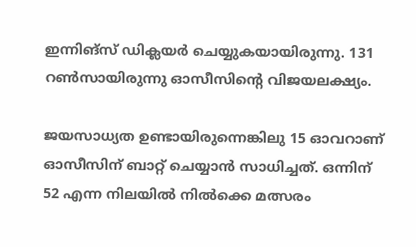ഇന്നിങ്‌സ് ഡിക്ലയര്‍ ചെയ്യുകയായിരുന്നു. 131 റണ്‍സായിരുന്നു ഓസീസിന്റെ വിജയലക്ഷ്യം.

ജയസാധ്യത ഉണ്ടായിരുന്നെങ്കിലു 15 ഓവറാണ് ഓസീസിന് ബാറ്റ് ചെയ്യാന്‍ സാധിച്ചത്. ഒന്നിന് 52 എന്ന നിലയില്‍ നില്‍ക്കെ മത്സരം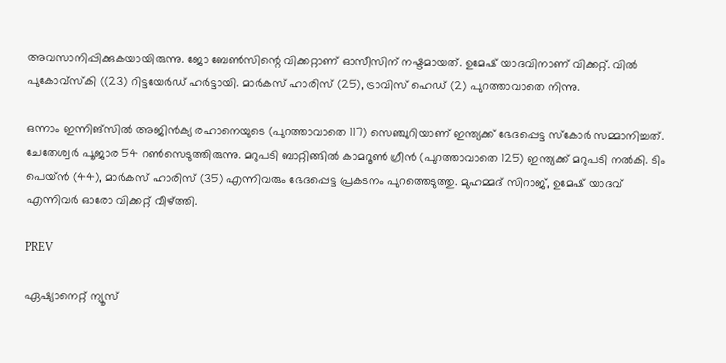അവസാനിപ്പിക്കുകയായിരുന്നു. ജോ ബേണ്‍സിന്റെ വിക്കറ്റാണ് ഓസീസിന് നഷ്ടമായത്. ഉമേഷ് യാദവിനാണ് വിക്കറ്റ്. വില്‍ പുകോവ്‌സ്‌കി ((23) റിട്ടയേര്‍ഡ് ഹര്‍ട്ടായി. മാര്‍കസ് ഹാരിസ് (25), ട്രാവിസ് ഹെഡ് (2) പുറത്താവാതെ നിന്നു.

ഒന്നാം ഇന്നിങ്‌സില്‍ അജിന്‍ക്യ രഹാനെയുടെ (പുറത്താവാതെ 117) സെഞ്ചുറിയാണ് ഇന്ത്യക്ക് ഭേദപ്പെട്ട സ്‌കോര്‍ സമ്മാനിച്ചത്. ചേതേശ്വര്‍ പൂജാര 54 റണ്‍സെടുത്തിരുന്നു. മറുപടി ബാറ്റിങ്ങില്‍ കാമറൂണ്‍ ഗ്രീന്‍ (പുറത്താവാതെ 125) ഇന്ത്യക്ക് മറുപടി നല്‍കി. ടിം പെയ്ന്‍ (44), മാര്‍കസ് ഹാരിസ് (35) എന്നിവരും ഭേദപ്പെട്ട പ്രകടനം പുറത്തെടുത്തു. മുഹമ്മദ് സിറാജ്, ഉമേഷ് യാദവ് എന്നിവര്‍ ഓരോ വിക്കറ്റ് വീഴ്ത്തി.

PREV

ഏഷ്യാനെറ്റ് ന്യൂസ്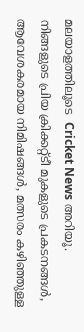മലയാളത്തിലൂടെ  Cricket News അറിയൂ.  നിങ്ങളുടെ പ്രിയ ക്രിക്കറ്റ്ടീ മുകളുടെ പ്രകടനങ്ങൾ, ആവേശകരമായ നിമിഷങ്ങൾ, മത്സരം കഴിഞ്ഞുള്ള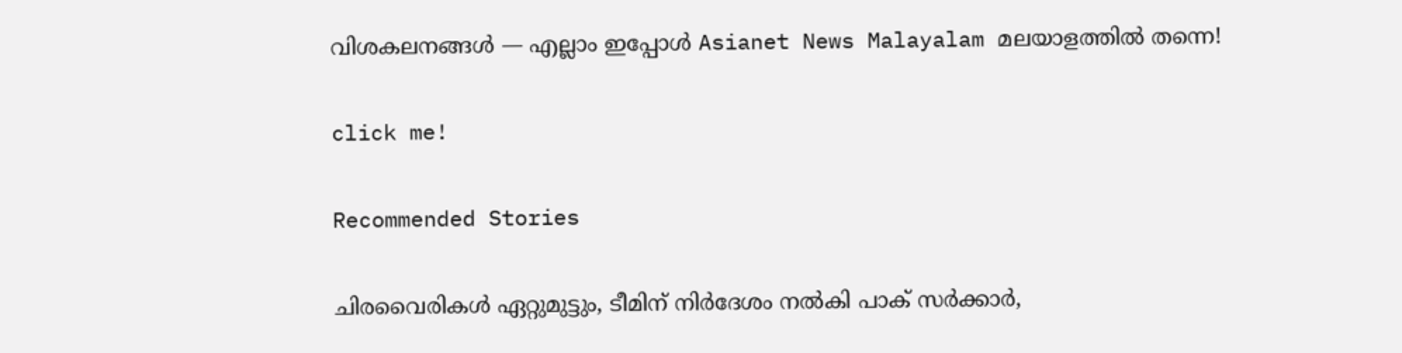വിശകലനങ്ങൾ — എല്ലാം ഇപ്പോൾ Asianet News Malayalam മലയാളത്തിൽ തന്നെ!

click me!

Recommended Stories

ചിരവൈരികൾ ഏറ്റുമുട്ടും, ടീമിന് നിർദേശം നൽകി പാക് സർക്കാർ,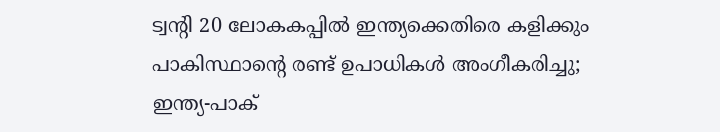ട്വന്‍റി 20 ലോകകപ്പിൽ ഇന്ത്യക്കെതിരെ കളിക്കും
പാകിസ്ഥാന്‍റെ രണ്ട് ഉപാധികൾ അംഗീകരിച്ചു; ഇന്ത്യ-പാക്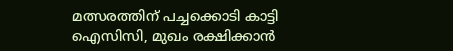മത്സരത്തിന് പച്ചക്കൊടി കാട്ടി ഐസിസി, മുഖം രക്ഷിക്കാൻ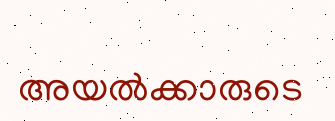അയൽക്കാരുടെ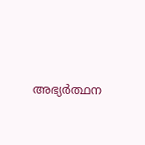അഭ്യർത്ഥന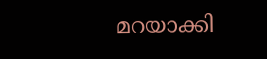മറയാക്കി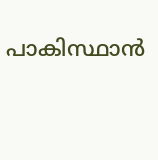പാകിസ്ഥാന്‍